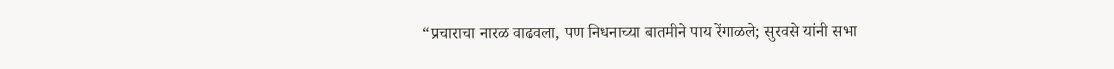“प्रचाराचा नारळ वाढवला, पण निधनाच्या बातमीने पाय रेंगाळले; सुरवसे यांनी सभा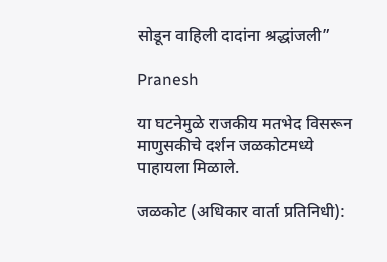सोडून वाहिली दादांना श्रद्धांजली”

Pranesh

या घटनेमुळे राजकीय मतभेद विसरून माणुसकीचे दर्शन जळकोटमध्ये पाहायला मिळाले.

जळकोट (अधिकार वार्ता प्रतिनिधी):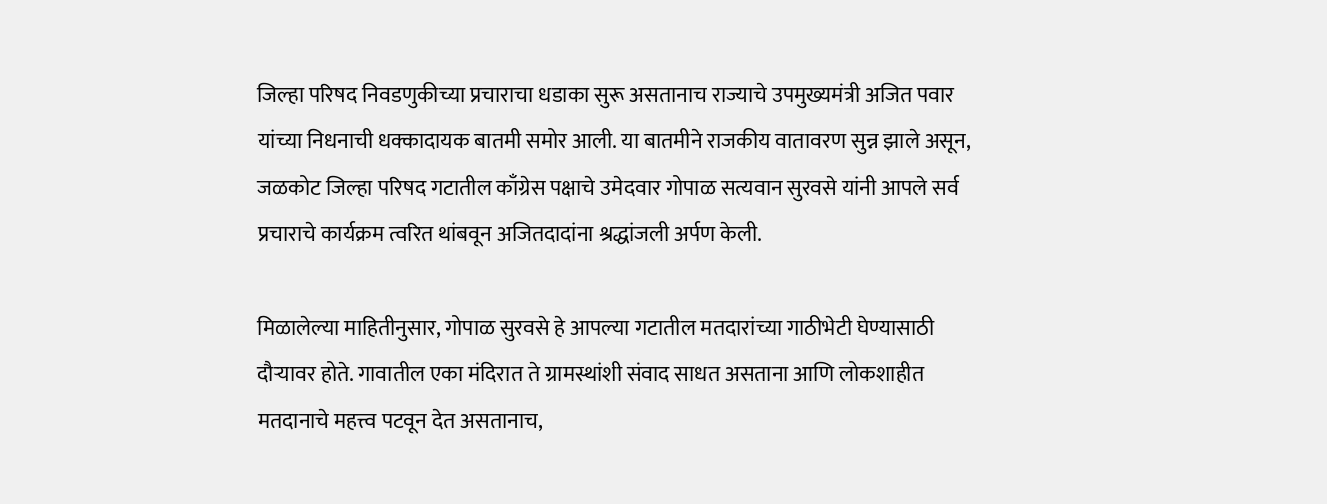जिल्हा परिषद निवडणुकीच्या प्रचाराचा धडाका सुरू असतानाच राज्याचे उपमुख्यमंत्री अजित पवार यांच्या निधनाची धक्कादायक बातमी समोर आली. या बातमीने राजकीय वातावरण सुन्न झाले असून, जळकोट जिल्हा परिषद गटातील काँग्रेस पक्षाचे उमेदवार गोपाळ सत्यवान सुरवसे यांनी आपले सर्व प्रचाराचे कार्यक्रम त्वरित थांबवून अजितदादांना श्रद्धांजली अर्पण केली.

मिळालेल्या माहितीनुसार, गोपाळ सुरवसे हे आपल्या गटातील मतदारांच्या गाठीभेटी घेण्यासाठी दौऱ्यावर होते. गावातील एका मंदिरात ते ग्रामस्थांशी संवाद साधत असताना आणि लोकशाहीत मतदानाचे महत्त्व पटवून देत असतानाच,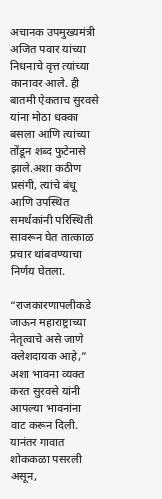अचानक उपमुख्यमंत्री अजित पवार यांच्या निधनाचे वृत्त त्यांच्या कानावर आले. ही बातमी ऐकताच सुरवसे यांना मोठा धक्का बसला आणि त्यांच्या तोंडून शब्द फुटेनासे झाले.अशा कठीण प्रसंगी, त्यांचे बंधू आणि उपस्थित समर्थकांनी परिस्थिती सावरून घेत तात्काळ प्रचार थांबवण्याचा निर्णय घेतला.

“राजकारणापलीकडे जाऊन महाराष्ट्राच्या नेतृत्वाचे असे जाणे क्लेशदायक आहे,” अशा भावना व्यक्त करत सुरवसे यांनी आपल्या भावनांना वाट करून दिली. यानंतर गावात शोककळा पसरली असून,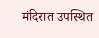मंदिरात उपस्थित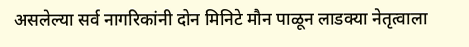असलेल्या सर्व नागरिकांनी दोन मिनिटे मौन पाळून लाडक्या नेतृत्वाला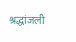श्रद्धांजली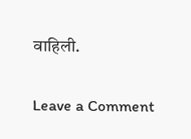वाहिली.

Leave a Comment